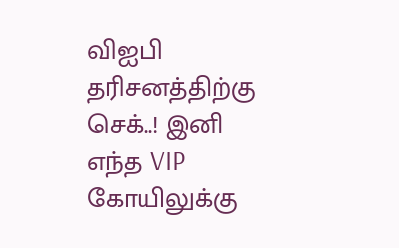விஐபி தரிசனத்திற்கு செக்..! இனி எந்த VIP கோயிலுக்கு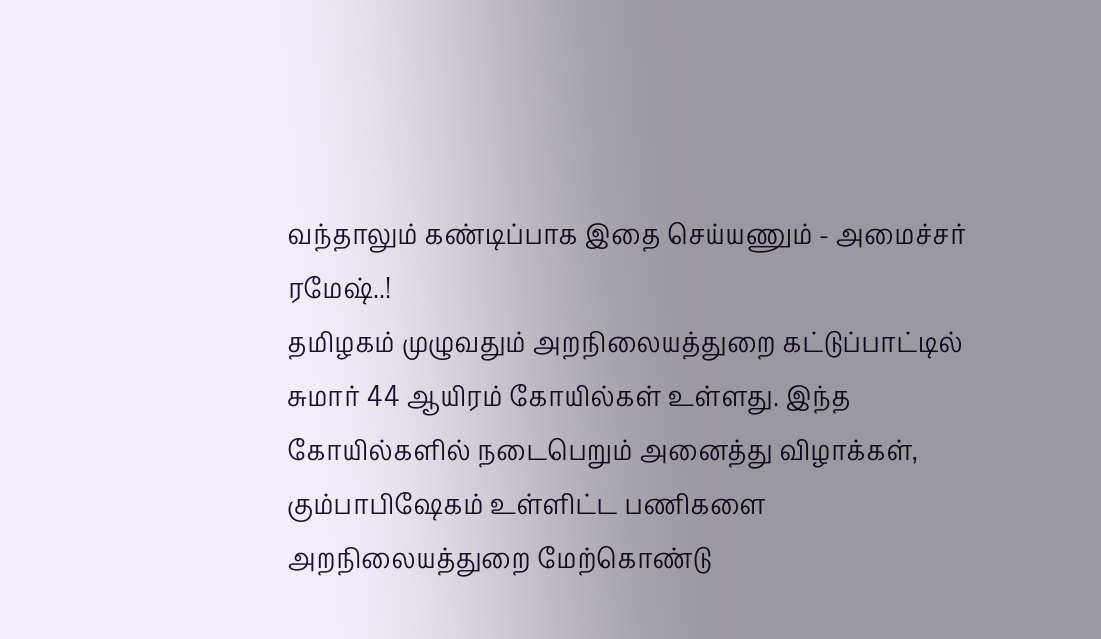வந்தாலும் கண்டிப்பாக இதை செய்யணும் - அமைச்சர் ரமேஷ்..!
தமிழகம் முழுவதும் அறநிலையத்துறை கட்டுப்பாட்டில் சுமார் 44 ஆயிரம் கோயில்கள் உள்ளது. இந்த கோயில்களில் நடைபெறும் அனைத்து விழாக்கள், கும்பாபிஷேகம் உள்ளிட்ட பணிகளை அறநிலையத்துறை மேற்கொண்டு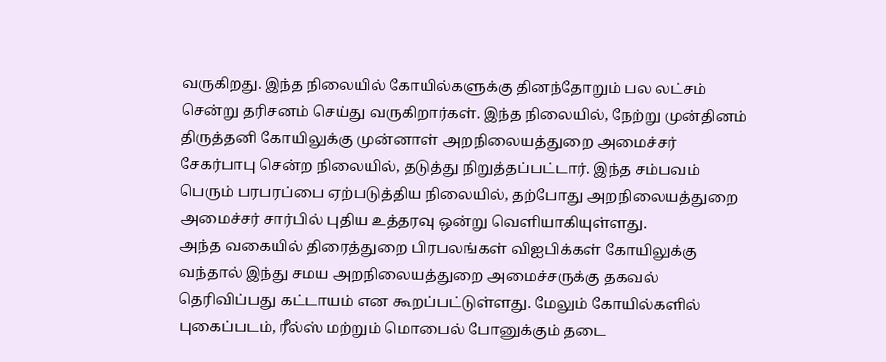வருகிறது. இந்த நிலையில் கோயில்களுக்கு தினந்தோறும் பல லட்சம் சென்று தரிசனம் செய்து வருகிறார்கள். இந்த நிலையில், நேற்று முன்தினம் திருத்தனி கோயிலுக்கு முன்னாள் அறநிலையத்துறை அமைச்சர் சேகர்பாபு சென்ற நிலையில், தடுத்து நிறுத்தப்பட்டார். இந்த சம்பவம் பெரும் பரபரப்பை ஏற்படுத்திய நிலையில், தற்போது அறநிலையத்துறை அமைச்சர் சார்பில் புதிய உத்தரவு ஒன்று வெளியாகியுள்ளது.
அந்த வகையில் திரைத்துறை பிரபலங்கள் விஐபிக்கள் கோயிலுக்கு வந்தால் இந்து சமய அறநிலையத்துறை அமைச்சருக்கு தகவல் தெரிவிப்பது கட்டாயம் என கூறப்பட்டுள்ளது. மேலும் கோயில்களில் புகைப்படம், ரீல்ஸ் மற்றும் மொபைல் போனுக்கும் தடை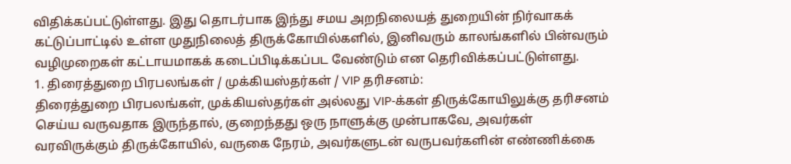விதிக்கப்பட்டுள்ளது. இது தொடர்பாக இந்து சமய அறநிலையத் துறையின் நிர்வாகக் கட்டுப்பாட்டில் உள்ள முதுநிலைத் திருக்கோயில்களில், இனிவரும் காலங்களில் பின்வரும் வழிமுறைகள் கட்டாயமாகக் கடைப்பிடிக்கப்பட வேண்டும் என தெரிவிக்கப்பட்டுள்ளது.
1. திரைத்துறை பிரபலங்கள் / முக்கியஸ்தர்கள் / VIP தரிசனம்:
திரைத்துறை பிரபலங்கள், முக்கியஸ்தர்கள் அல்லது VIP-க்கள் திருக்கோயிலுக்கு தரிசனம் செய்ய வருவதாக இருந்தால், குறைந்தது ஒரு நாளுக்கு முன்பாகவே, அவர்கள் வரவிருக்கும் திருக்கோயில், வருகை நேரம், அவர்களுடன் வருபவர்களின் எண்ணிக்கை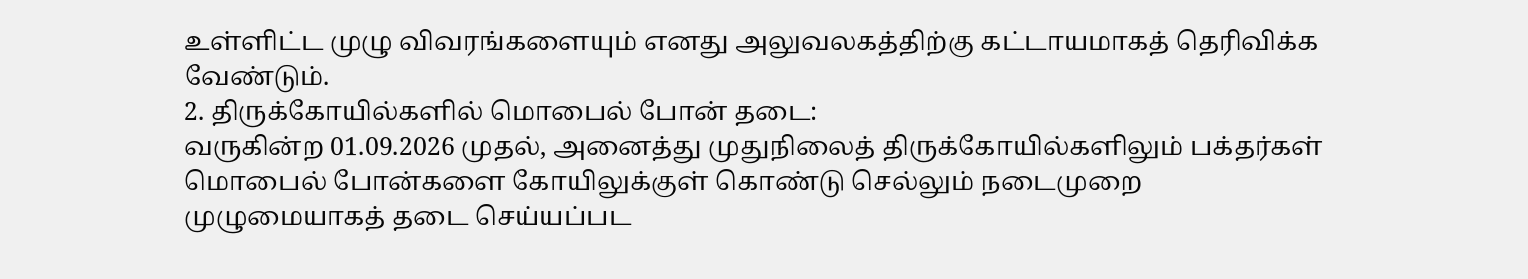உள்ளிட்ட முழு விவரங்களையும் எனது அலுவலகத்திற்கு கட்டாயமாகத் தெரிவிக்க வேண்டும்.
2. திருக்கோயில்களில் மொபைல் போன் தடை:
வருகின்ற 01.09.2026 முதல், அனைத்து முதுநிலைத் திருக்கோயில்களிலும் பக்தர்கள் மொபைல் போன்களை கோயிலுக்குள் கொண்டு செல்லும் நடைமுறை முழுமையாகத் தடை செய்யப்பட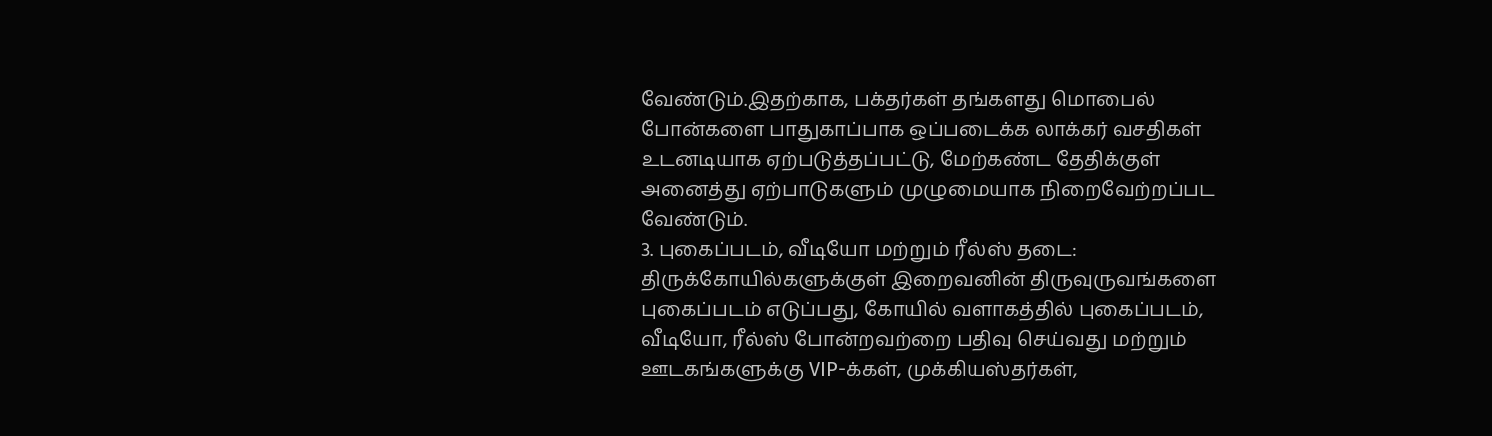வேண்டும்.இதற்காக, பக்தர்கள் தங்களது மொபைல் போன்களை பாதுகாப்பாக ஒப்படைக்க லாக்கர் வசதிகள் உடனடியாக ஏற்படுத்தப்பட்டு, மேற்கண்ட தேதிக்குள் அனைத்து ஏற்பாடுகளும் முழுமையாக நிறைவேற்றப்பட வேண்டும்.
3. புகைப்படம், வீடியோ மற்றும் ரீல்ஸ் தடை:
திருக்கோயில்களுக்குள் இறைவனின் திருவுருவங்களை புகைப்படம் எடுப்பது, கோயில் வளாகத்தில் புகைப்படம், வீடியோ, ரீல்ஸ் போன்றவற்றை பதிவு செய்வது மற்றும் ஊடகங்களுக்கு VIP-க்கள், முக்கியஸ்தர்கள்,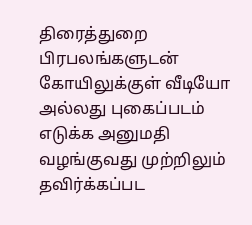திரைத்துறை பிரபலங்களுடன் கோயிலுக்குள் வீடியோ அல்லது புகைப்படம் எடுக்க அனுமதி வழங்குவது முற்றிலும் தவிர்க்கப்பட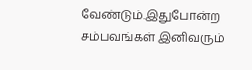வேண்டும்.இதுபோன்ற சம்பவங்கள் இனிவரும்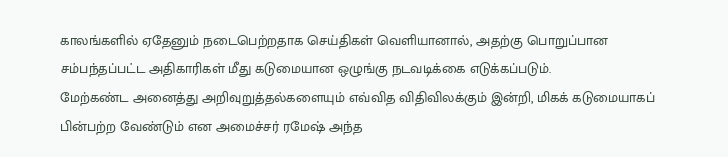காலங்களில் ஏதேனும் நடைபெற்றதாக செய்திகள் வெளியானால், அதற்கு பொறுப்பான சம்பந்தப்பட்ட அதிகாரிகள் மீது கடுமையான ஒழுங்கு நடவடிக்கை எடுக்கப்படும்.
மேற்கண்ட அனைத்து அறிவுறுத்தல்களையும் எவ்வித விதிவிலக்கும் இன்றி, மிகக் கடுமையாகப் பின்பற்ற வேண்டும் என அமைச்சர் ரமேஷ் அந்த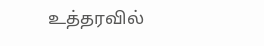உத்தரவில்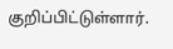குறிப்பிட்டுள்ளார்.